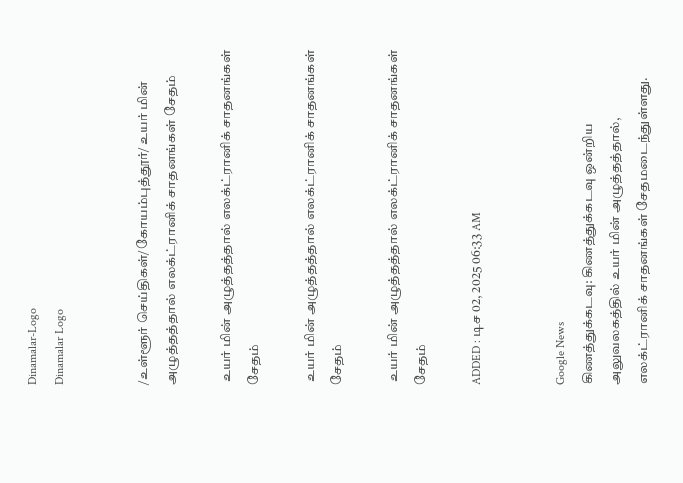Dinamalar-Logo
Dinamalar Logo


/உள்ளூர் செய்திகள்/கோயம்புத்தூர்/ உயர் மின் அழுத்தத்தால் எலக்ட்ரானிக் சாதனங்கள் சேதம்

 உயர் மின் அழுத்தத்தால் எலக்ட்ரானிக் சாதனங்கள் சேதம்

 உயர் மின் அழுத்தத்தால் எலக்ட்ரானிக் சாதனங்கள் சேதம்

 உயர் மின் அழுத்தத்தால் எலக்ட்ரானிக் சாதனங்கள் சேதம்

ADDED : டிச 02, 2025 06:33 AM


Google News
கிணத்துக்கடவு: கிணத்துக்கடவு ஒன்றிய அலுவலகத்தில் உயர் மின் அழுத்தத்தால், எலக்ட்ரானிக் சாதனங்கள் சேதமடைந்துள்ளது.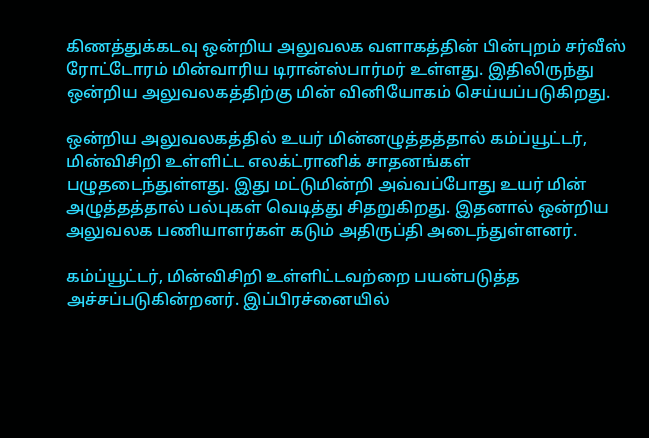கிணத்துக்கடவு ஒன்றிய அலுவலக வளாகத்தின் பின்புறம் சர்வீஸ் ரோட்டோரம் மின்வாரிய டிரான்ஸ்பார்மர் உள்ளது. இதிலிருந்து ஒன்றிய அலுவலகத்திற்கு மின் வினியோகம் செய்யப்படுகிறது.

ஒன்றிய அலுவலகத்தில் உயர் மின்னழுத்தத்தால் கம்ப்யூட்டர், மின்விசிறி உள்ளிட்ட எலக்ட்ரானிக் சாதனங்கள் பழுதடைந்துள்ளது. இது மட்டுமின்றி அவ்வப்போது உயர் மின் அழுத்தத்தால் பல்புகள் வெடித்து சிதறுகிறது. இதனால் ஒன்றிய அலுவலக பணியாளர்கள் கடும் அதிருப்தி அடைந்துள்ளனர்.

கம்ப்யூட்டர், மின்விசிறி உள்ளிட்டவற்றை பயன்படுத்த அச்சப்படுகின்றனர். இப்பிரச்னையில்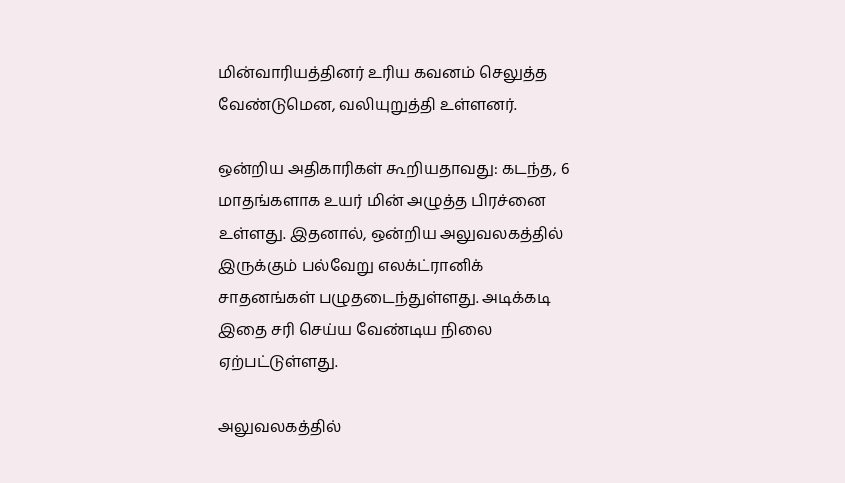மின்வாரியத்தினர் உரிய கவனம் செலுத்த வேண்டுமென, வலியுறுத்தி உள்ளனர்.

ஒன்றிய அதிகாரிகள் கூறியதாவது: கடந்த, 6 மாதங்களாக உயர் மின் அழுத்த பிரச்னை உள்ளது. இதனால், ஒன்றிய அலுவலகத்தில் இருக்கும் பல்வேறு எலக்ட்ரானிக் சாதனங்கள் பழுதடைந்துள்ளது. அடிக்கடி இதை சரி செய்ய வேண்டிய நிலை ஏற்பட்டுள்ளது.

அலுவலகத்தில்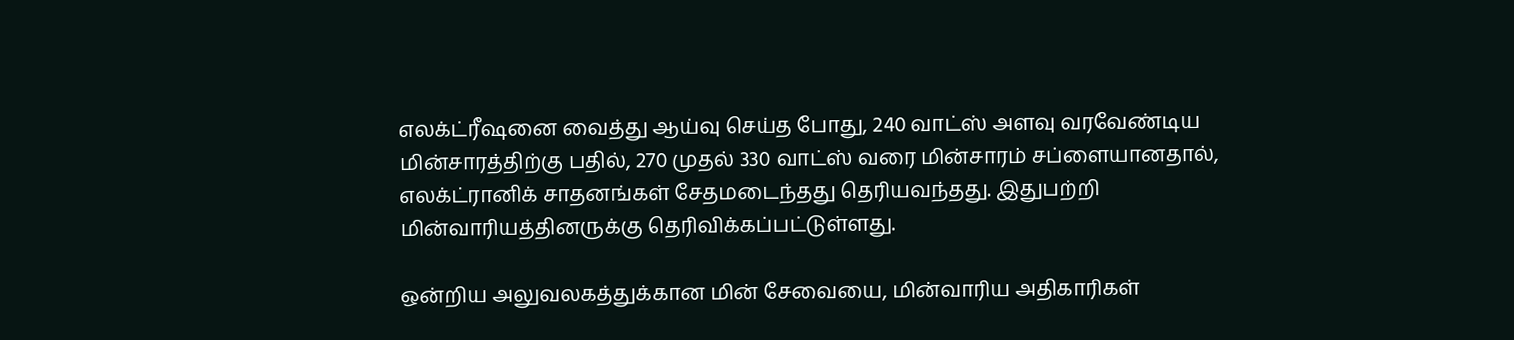எலக்ட்ரீஷனை வைத்து ஆய்வு செய்த போது, 240 வாட்ஸ் அளவு வரவேண்டிய மின்சாரத்திற்கு பதில், 270 முதல் 330 வாட்ஸ் வரை மின்சாரம் சப்ளையானதால், எலக்ட்ரானிக் சாதனங்கள் சேதமடைந்தது தெரியவந்தது. இதுபற்றி மின்வாரியத்தினருக்கு தெரிவிக்கப்பட்டுள்ளது.

ஒன்றிய அலுவலகத்துக்கான மின் சேவையை, மின்வாரிய அதிகாரிகள்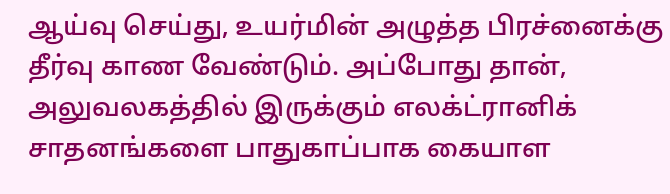ஆய்வு செய்து, உயர்மின் அழுத்த பிரச்னைக்கு தீர்வு காண வேண்டும். அப்போது தான், அலுவலகத்தில் இருக்கும் எலக்ட்ரானிக் சாதனங்களை பாதுகாப்பாக கையாள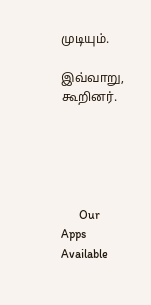முடியும்.

இவ்வாறு, கூறினர்.





      Our Apps Available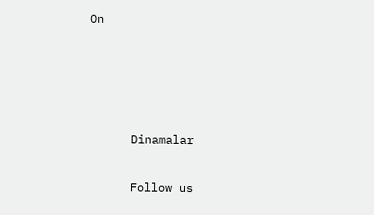On




      Dinamalar

      Follow us